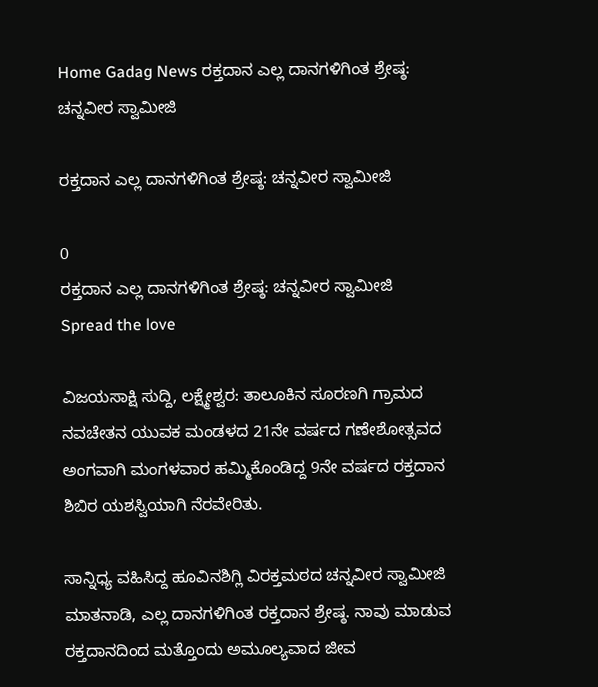Home Gadag News ರಕ್ತದಾನ ಎಲ್ಲ ದಾನಗಳಿಗಿಂತ ಶ್ರೇಷ್ಠ: ಚನ್ನವೀರ ಸ್ವಾಮೀಜಿ

ರಕ್ತದಾನ ಎಲ್ಲ ದಾನಗಳಿಗಿಂತ ಶ್ರೇಷ್ಠ: ಚನ್ನವೀರ ಸ್ವಾಮೀಜಿ

0
ರಕ್ತದಾನ ಎಲ್ಲ ದಾನಗಳಿಗಿಂತ ಶ್ರೇಷ್ಠ: ಚನ್ನವೀರ ಸ್ವಾಮೀಜಿ
Spread the love

ವಿಜಯಸಾಕ್ಷಿ ಸುದ್ದಿ, ಲಕ್ಷ್ಮೇಶ್ವರ: ತಾಲೂಕಿನ ಸೂರಣಗಿ ಗ್ರಾಮದ ನವಚೇತನ ಯುವಕ ಮಂಡಳದ 21ನೇ ವರ್ಷದ ಗಣೇಶೋತ್ಸವದ ಅಂಗವಾಗಿ ಮಂಗಳವಾರ ಹಮ್ಮಿಕೊಂಡಿದ್ದ 9ನೇ ವರ್ಷದ ರಕ್ತದಾನ ಶಿಬಿರ ಯಶಸ್ವಿಯಾಗಿ ನೆರವೇರಿತು.

ಸಾನ್ನಿಧ್ಯ ವಹಿಸಿದ್ದ ಹೂವಿನಶಿಗ್ಲಿ ವಿರಕ್ತಮಠದ ಚನ್ನವೀರ ಸ್ವಾಮೀಜಿ ಮಾತನಾಡಿ, ಎಲ್ಲ ದಾನಗಳಿಗಿಂತ ರಕ್ತದಾನ ಶ್ರೇಷ್ಠ. ನಾವು ಮಾಡುವ ರಕ್ತದಾನದಿಂದ ಮತ್ತೊಂದು ಅಮೂಲ್ಯವಾದ ಜೀವ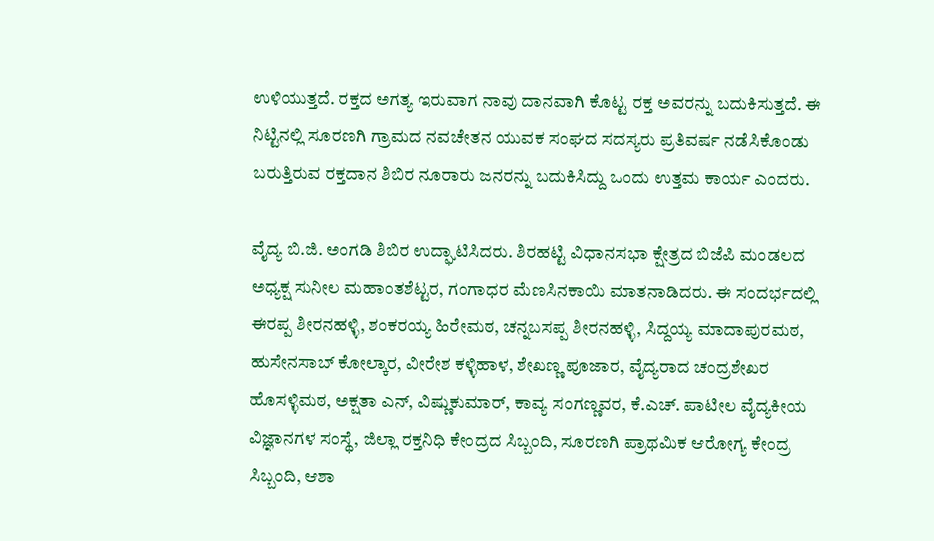ಉಳಿಯುತ್ತದೆ. ರಕ್ತದ ಅಗತ್ಯ ಇರುವಾಗ ನಾವು ದಾನವಾಗಿ ಕೊಟ್ಟ ರಕ್ತ ಅವರನ್ನು ಬದುಕಿಸುತ್ತದೆ. ಈ ನಿಟ್ಟಿನಲ್ಲಿ ಸೂರಣಗಿ ಗ್ರಾಮದ ನವಚೇತನ ಯುವಕ ಸಂಘದ ಸದಸ್ಯರು ಪ್ರತಿವರ್ಷ ನಡೆಸಿಕೊಂಡು ಬರುತ್ತಿರುವ ರಕ್ತದಾನ ಶಿಬಿರ ನೂರಾರು ಜನರನ್ನು ಬದುಕಿಸಿದ್ದು ಒಂದು ಉತ್ತಮ ಕಾರ್ಯ ಎಂದರು.

ವೈದ್ಯ ಬಿ.ಜಿ. ಅಂಗಡಿ ಶಿಬಿರ ಉದ್ಘಾಟಿಸಿದರು. ಶಿರಹಟ್ಟಿ ವಿಧಾನಸಭಾ ಕ್ಷೇತ್ರದ ಬಿಜೆಪಿ ಮಂಡಲದ ಅಧ್ಯಕ್ಷ ಸುನೀಲ ಮಹಾಂತಶೆಟ್ಟರ, ಗಂಗಾಧರ ಮೆಣಸಿನಕಾಯಿ ಮಾತನಾಡಿದರು. ಈ ಸಂದರ್ಭದಲ್ಲಿ ಈರಪ್ಪ ಶೀರನಹಳ್ಳಿ, ಶಂಕರಯ್ಯ ಹಿರೇಮಠ, ಚನ್ನಬಸಪ್ಪ ಶೀರನಹಳ್ಳಿ, ಸಿದ್ದಯ್ಯ ಮಾದಾಪುರಮಠ, ಹುಸೇನಸಾಬ್ ಕೋಲ್ಕಾರ, ವೀರೇಶ ಕಳ್ಳಿಹಾಳ, ಶೇಖಣ್ಣ ಪೂಜಾರ, ವೈದ್ಯರಾದ ಚಂದ್ರಶೇಖರ ಹೊಸಳ್ಳಿಮಠ, ಅಕ್ಷತಾ ಎನ್, ವಿಷ್ಣುಕುಮಾರ್, ಕಾವ್ಯ ಸಂಗಣ್ಣವರ, ಕೆ.ಎಚ್. ಪಾಟೀಲ ವೈದ್ಯಕೀಯ ವಿಜ್ಞಾನಗಳ ಸಂಸ್ಥೆ, ಜಿಲ್ಲಾ ರಕ್ತನಿಧಿ ಕೇಂದ್ರದ ಸಿಬ್ಬಂದಿ, ಸೂರಣಗಿ ಪ್ರಾಥಮಿಕ ಆರೋಗ್ಯ ಕೇಂದ್ರ ಸಿಬ್ಬಂದಿ, ಆಶಾ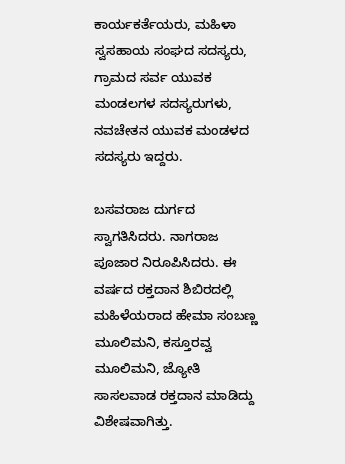ಕಾರ್ಯಕರ್ತೆಯರು, ಮಹಿಳಾ ಸ್ವಸಹಾಯ ಸಂಘದ ಸದಸ್ಯರು, ಗ್ರಾಮದ ಸರ್ವ ಯುವಕ ಮಂಡಲಗಳ ಸದಸ್ಯರುಗಳು, ನವಚೇತನ ಯುವಕ ಮಂಡಳದ ಸದಸ್ಯರು ಇದ್ದರು.

ಬಸವರಾಜ ದುರ್ಗದ ಸ್ವಾಗತಿಸಿದರು. ನಾಗರಾಜ ಪೂಜಾರ ನಿರೂಪಿಸಿದರು. ಈ ವರ್ಷದ ರಕ್ತದಾನ ಶಿಬಿರದಲ್ಲಿ ಮಹಿಳೆಯರಾದ ಹೇಮಾ ಸಂಬಣ್ಣ ಮೂಲಿಮನಿ, ಕಸ್ತೂರವ್ವ ಮೂಲಿಮನಿ, ಜ್ಯೋತಿ ಸಾಸಲವಾಡ ರಕ್ತದಾನ ಮಾಡಿದ್ದು ವಿಶೇಷವಾಗಿತ್ತು.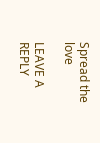Spread the love

LEAVE A REPLY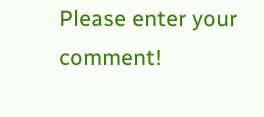Please enter your comment!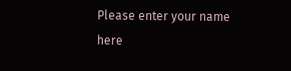Please enter your name here